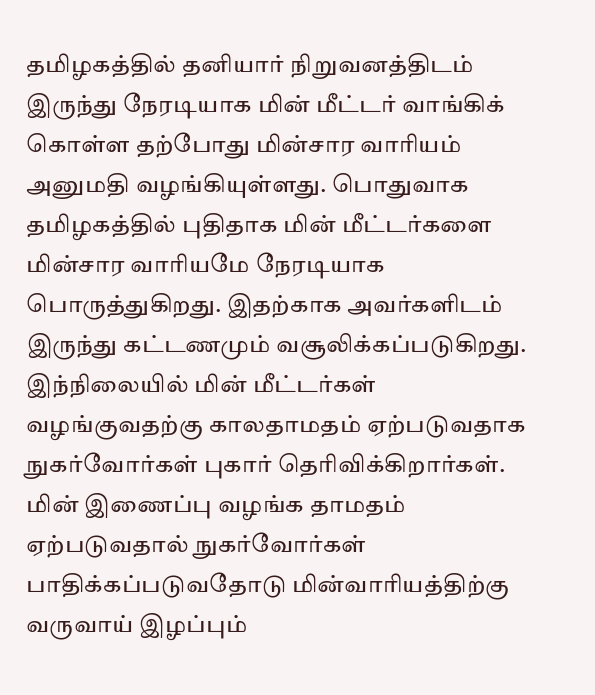தமிழகத்தில் தனியார் நிறுவனத்திடம் இருந்து நேரடியாக மின் மீட்டர் வாங்கிக் கொள்ள தற்போது மின்சார வாரியம் அனுமதி வழங்கியுள்ளது. பொதுவாக தமிழகத்தில் புதிதாக மின் மீட்டர்களை மின்சார வாரியமே நேரடியாக பொருத்துகிறது. இதற்காக அவர்களிடம் இருந்து கட்டணமும் வசூலிக்கப்படுகிறது. இந்நிலையில் மின் மீட்டர்கள் வழங்குவதற்கு காலதாமதம் ஏற்படுவதாக நுகர்வோர்கள் புகார் தெரிவிக்கிறார்கள். மின் இணைப்பு வழங்க தாமதம் ஏற்படுவதால் நுகர்வோர்கள் பாதிக்கப்படுவதோடு மின்வாரியத்திற்கு வருவாய் இழப்பும்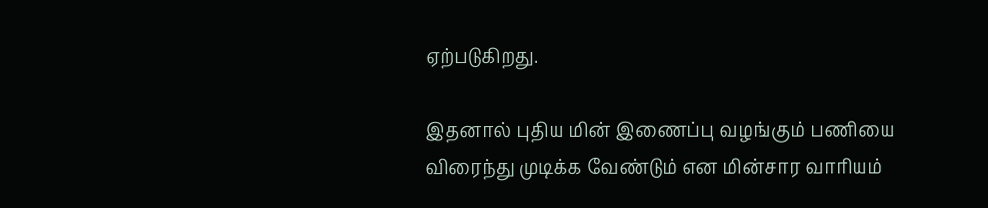ஏற்படுகிறது.

இதனால் புதிய மின் இணைப்பு வழங்கும் பணியை விரைந்து முடிக்க வேண்டும் என மின்சார வாரியம்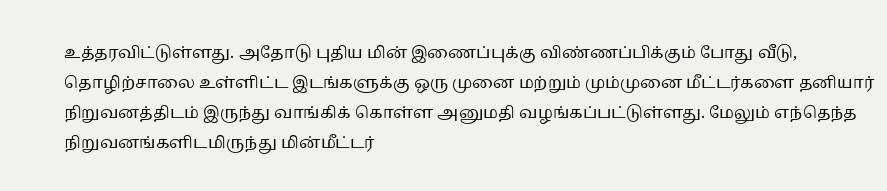உத்தரவிட்டுள்ளது. அதோடு புதிய மின் இணைப்புக்கு விண்ணப்பிக்கும் போது வீடு, தொழிற்சாலை உள்ளிட்ட இடங்களுக்கு ஒரு முனை மற்றும் மும்முனை மீட்டர்களை தனியார் நிறுவனத்திடம் இருந்து வாங்கிக் கொள்ள அனுமதி வழங்கப்பட்டுள்ளது. மேலும் எந்தெந்த நிறுவனங்களிடமிருந்து மின்மீட்டர்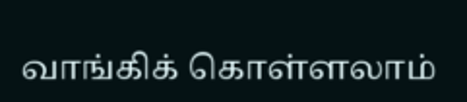வாங்கிக் கொள்ளலாம்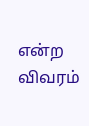என்ற விவரம்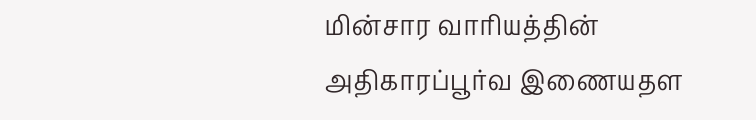மின்சார வாரியத்தின் அதிகாரப்பூர்வ இணையதள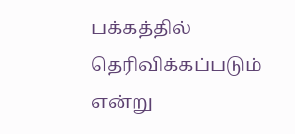பக்கத்தில் தெரிவிக்கப்படும் என்று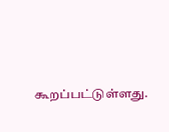கூறப்பட்டுள்ளது.